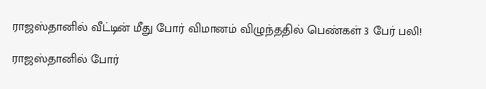ராஜஸ்தானில் வீட்டின் மீது போர் விமானம் விழுந்ததில் பெண்கள் 3 பேர் பலி!

ராஜஸ்தானில் போர்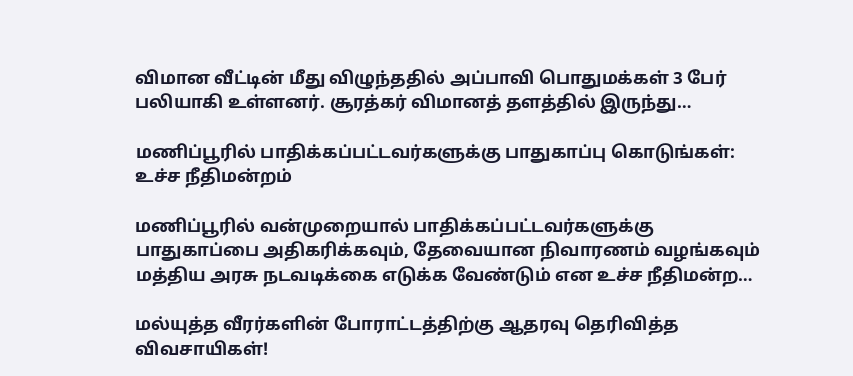விமான வீட்டின் மீது விழுந்ததில் அப்பாவி பொதுமக்கள் 3 பேர் பலியாகி உள்ளனர். சூரத்கர் விமானத் தளத்தில் இருந்து…

மணிப்பூரில் பாதிக்கப்பட்டவர்களுக்கு பாதுகாப்பு கொடுங்கள்: உச்ச நீதிமன்றம்

மணிப்பூரில் வன்முறையால் பாதிக்கப்பட்டவர்களுக்கு பாதுகாப்பை அதிகரிக்கவும், தேவையான நிவாரணம் வழங்கவும் மத்திய அரசு நடவடிக்கை எடுக்க வேண்டும் என உச்ச நீதிமன்ற…

மல்யுத்த வீரர்களின் போராட்டத்திற்கு ஆதரவு தெரிவித்த விவசாயிகள்!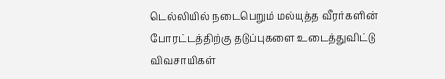டெல்லியில் நடைபெறும் மல்யுத்த வீரர்களின் போரட்டத்திற்கு தடுப்புகளை உடைத்துவிட்டு விவசாயிகள்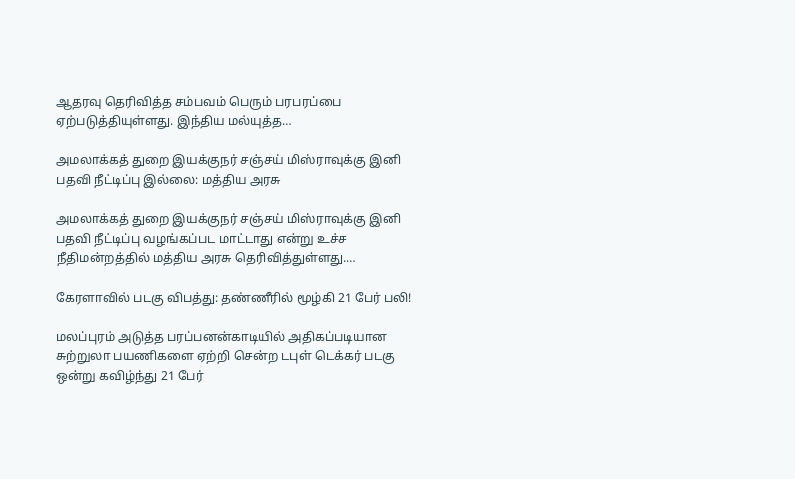ஆதரவு தெரிவித்த சம்பவம் பெரும் பரபரப்பை ஏற்படுத்தியுள்ளது. இந்திய மல்யுத்த…

அமலாக்கத் துறை இயக்குநர் சஞ்சய் மிஸ்ராவுக்கு இனி பதவி நீட்டிப்பு இல்லை: மத்திய அரசு

அமலாக்கத் துறை இயக்குநர் சஞ்சய் மிஸ்ராவுக்கு இனி பதவி நீட்டிப்பு வழங்கப்பட மாட்டாது என்று உச்ச நீதிமன்றத்தில் மத்திய அரசு தெரிவித்துள்ளது.…

கேரளாவில் படகு விபத்து: தண்ணீரில் மூழ்கி 21 பேர் பலி!

மலப்புரம் அடுத்த பரப்பனன்காடியில் அதிகப்படியான சுற்றுலா பயணிகளை ஏற்றி சென்ற டபுள் டெக்கர் படகு ஒன்று கவிழ்ந்து 21 பேர்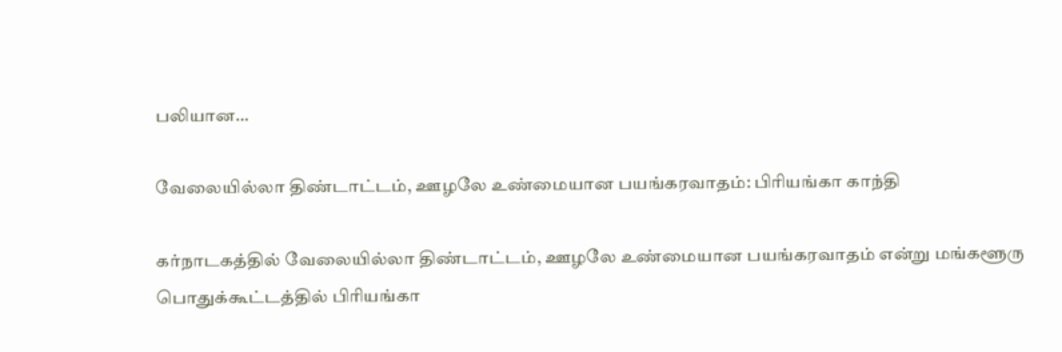பலியான…

வேலையில்லா திண்டாட்டம், ஊழலே உண்மையான பயங்கரவாதம்: பிரியங்கா காந்தி

கர்நாடகத்தில் வேலையில்லா திண்டாட்டம், ஊழலே உண்மையான பயங்கரவாதம் என்று மங்களூரு பொதுக்கூட்டத்தில் பிரியங்கா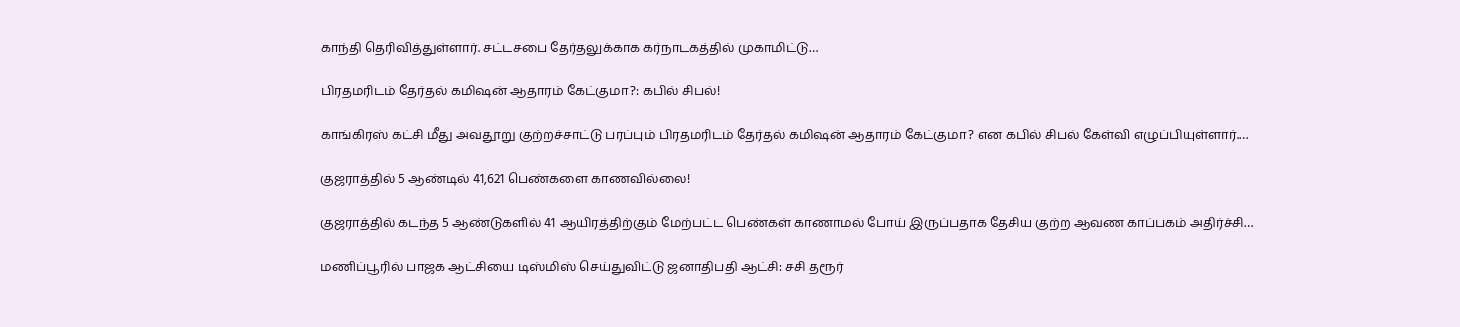காந்தி தெரிவித்துள்ளார். சட்டசபை தேர்தலுக்காக கர்நாடகத்தில் முகாமிட்டு…

பிரதமரிடம் தேர்தல் கமிஷன் ஆதாரம் கேட்குமா?: கபில் சிபல்!

காங்கிரஸ் கட்சி மீது அவதூறு குற்றச்சாட்டு பரப்பும் பிரதமரிடம் தேர்தல் கமிஷன் ஆதாரம் கேட்குமா? என கபில் சிபல் கேள்வி எழுப்பியுள்ளார்.…

குஜராத்தில் 5 ஆண்டில் 41,621 பெண்களை காணவில்லை!

குஜராத்தில் கடந்த 5 ஆண்டுகளில் 41 ஆயிரத்திற்கும் மேற்பட்ட பெண்கள் காணாமல் போய் இருப்பதாக தேசிய குற்ற ஆவண காப்பகம் அதிர்ச்சி…

மணிப்பூரில் பாஜக ஆட்சியை டிஸ்மிஸ் செய்துவிட்டு ஜனாதிபதி ஆட்சி: சசி தரூர்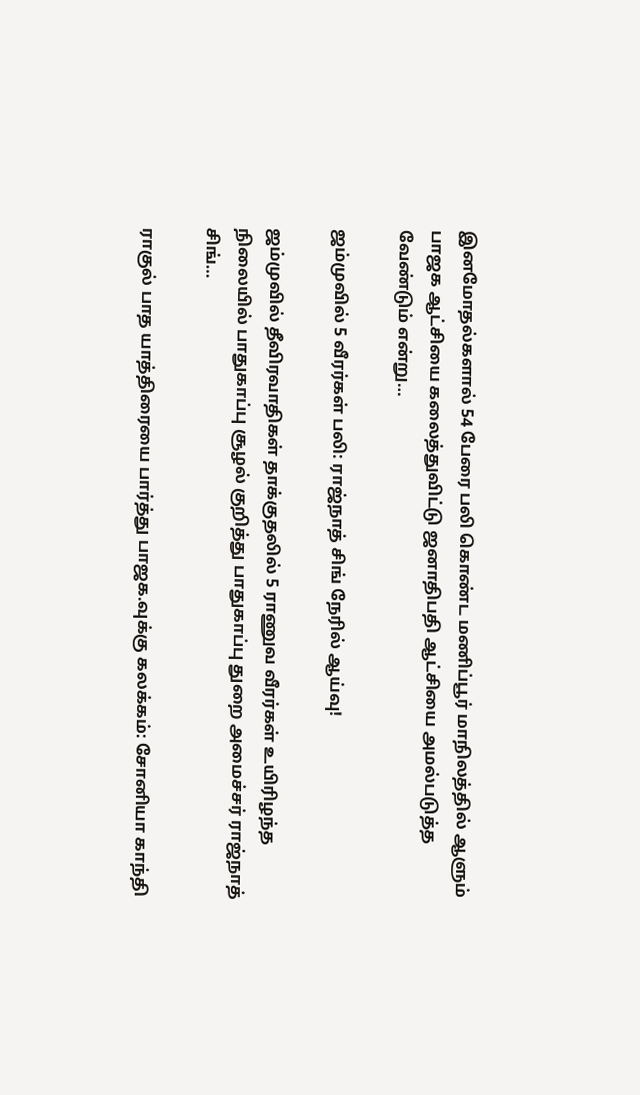இனமோதல்களால் 54 பேரை பலி கொண்ட மணிப்பூர் மாநிலத்தில் ஆளும் பாஜக ஆட்சியை கலைத்துவிட்டு ஜனாதிபதி ஆட்சியை அமல்படுத்த வேண்டும் என்று…

ஜம்முவில் 5 வீரர்கள் பலி: ராஜ்நாத் சிங் நேரில் ஆய்வு!

ஜம்முவில் தீவிரவாதிகள் தாக்குதலில் 5 ராணுவ வீரர்கள் உயிரிழந்த நிலையில் பாதுகாப்பு சூழல் குறித்து பாதுகாப்பு துறை அமைச்சர் ராஜ்நாத் சிங்…

ராகுல் பாத யாத்திரையை பார்த்து பாஜக.வுக்கு கலக்கம்: சோனியா காந்தி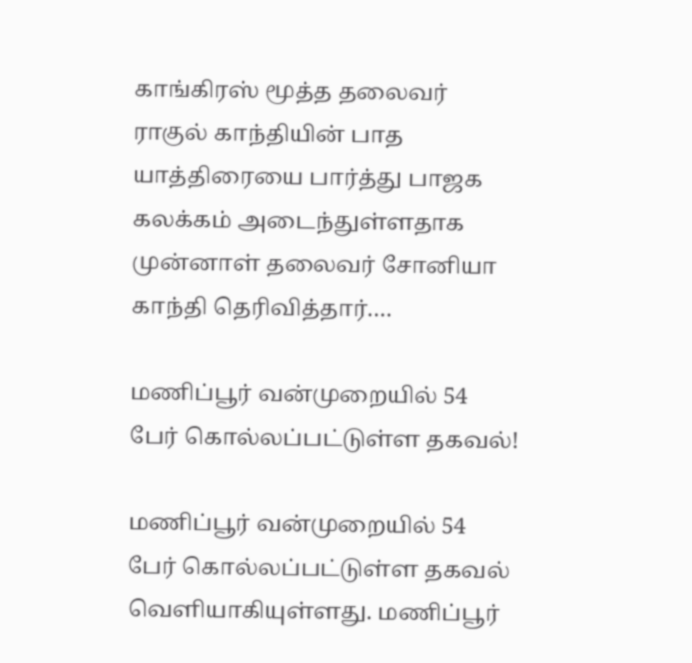காங்கிரஸ் மூத்த தலைவர் ராகுல் காந்தியின் பாத யாத்திரையை பார்த்து பாஜக கலக்கம் அடைந்துள்ளதாக முன்னாள் தலைவர் சோனியா காந்தி தெரிவித்தார்.…

மணிப்பூர் வன்முறையில் 54 பேர் கொல்லப்பட்டுள்ள தகவல்!

மணிப்பூர் வன்முறையில் 54 பேர் கொல்லப்பட்டுள்ள தகவல் வெளியாகியுள்ளது. மணிப்பூர்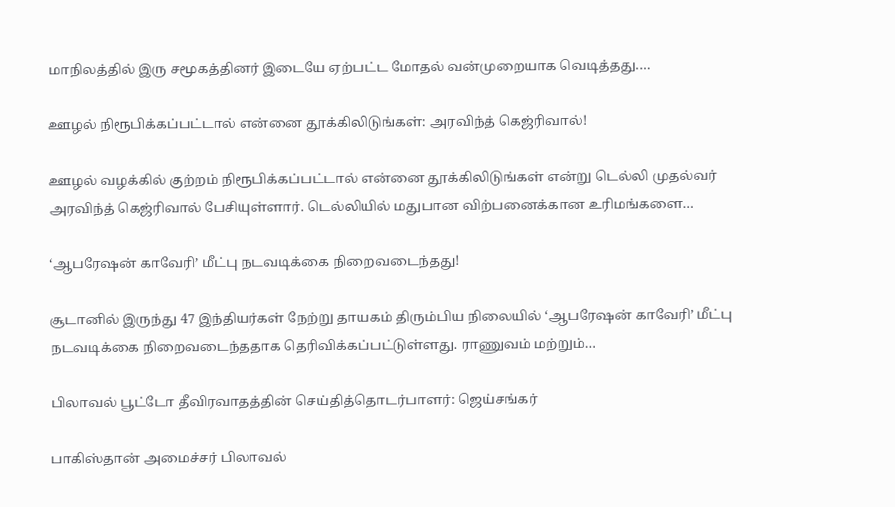மாநிலத்தில் இரு சமூகத்தினர் இடையே ஏற்பட்ட மோதல் வன்முறையாக வெடித்தது.…

ஊழல் நிரூபிக்கப்பட்டால் என்னை தூக்கிலிடுங்கள்: அரவிந்த் கெஜ்ரிவால்!

ஊழல் வழக்கில் குற்றம் நிரூபிக்கப்பட்டால் என்னை தூக்கிலிடுங்கள் என்று டெல்லி முதல்வர் அரவிந்த் கெஜ்ரிவால் பேசியுள்ளார். டெல்லியில் மதுபான விற்பனைக்கான உரிமங்களை…

‘ஆபரேஷன் காவேரி’ மீட்பு நடவடிக்கை நிறைவடைந்தது!

சூடானில் இருந்து 47 இந்தியர்கள் நேற்று தாயகம் திரும்பிய நிலையில் ‘ஆபரேஷன் காவேரி’ மீட்பு நடவடிக்கை நிறைவடைந்ததாக தெரிவிக்கப்பட்டுள்ளது. ராணுவம் மற்றும்…

பிலாவல் பூட்டோ தீவிரவாதத்தின் செய்தித்தொடர்பாளர்: ஜெய்சங்கர்

பாகிஸ்தான் அமைச்சர் பிலாவல்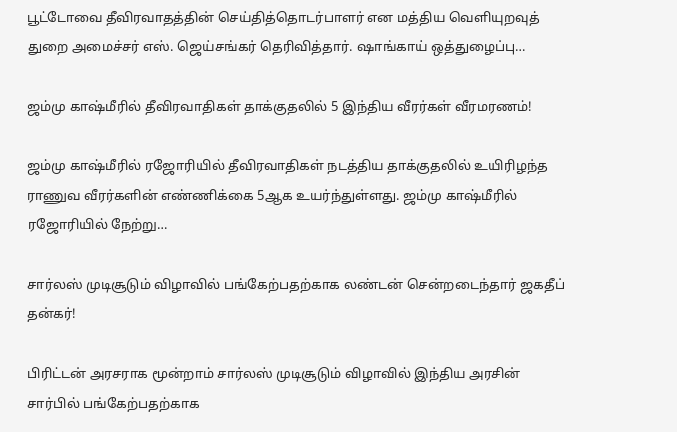பூட்டோவை தீவிரவாதத்தின் செய்தித்தொடர்பாளர் என மத்திய வெளியுறவுத் துறை அமைச்சர் எஸ். ஜெய்சங்கர் தெரிவித்தார். ஷாங்காய் ஒத்துழைப்பு…

ஜம்மு காஷ்மீரில் தீவிரவாதிகள் தாக்குதலில் 5 இந்திய வீரர்கள் வீரமரணம்!

ஜம்மு காஷ்மீரில் ரஜோரியில் தீவிரவாதிகள் நடத்திய தாக்குதலில் உயிரிழந்த ராணுவ வீரர்களின் எண்ணிக்கை 5ஆக உயர்ந்துள்ளது. ஜம்மு காஷ்மீரில் ரஜோரியில் நேற்று…

சார்லஸ் முடிசூடும் விழாவில் பங்கேற்பதற்காக லண்டன் சென்றடைந்தார் ஜகதீப் தன்கர்!

பிரிட்டன் அரசராக மூன்றாம் சார்லஸ் முடிசூடும் விழாவில் இந்திய அரசின் சார்பில் பங்கேற்பதற்காக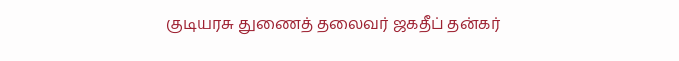குடியரசு துணைத் தலைவர் ஜகதீப் தன்கர்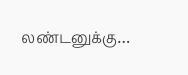லண்டனுக்கு…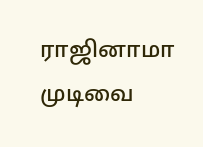ராஜினாமா முடிவை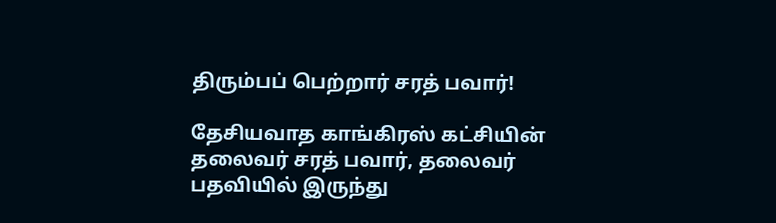திரும்பப் பெற்றார் சரத் பவார்!

தேசியவாத காங்கிரஸ் கட்சியின் தலைவர் சரத் பவார், தலைவர் பதவியில் இருந்து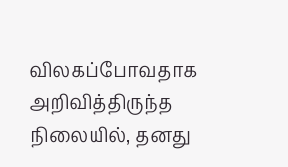விலகப்போவதாக அறிவித்திருந்த நிலையில், தனது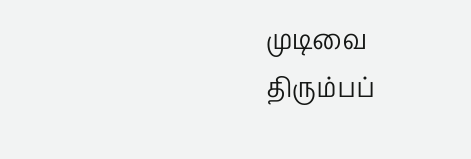முடிவை திரும்பப்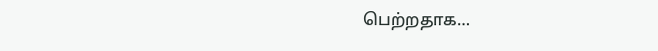பெற்றதாக…